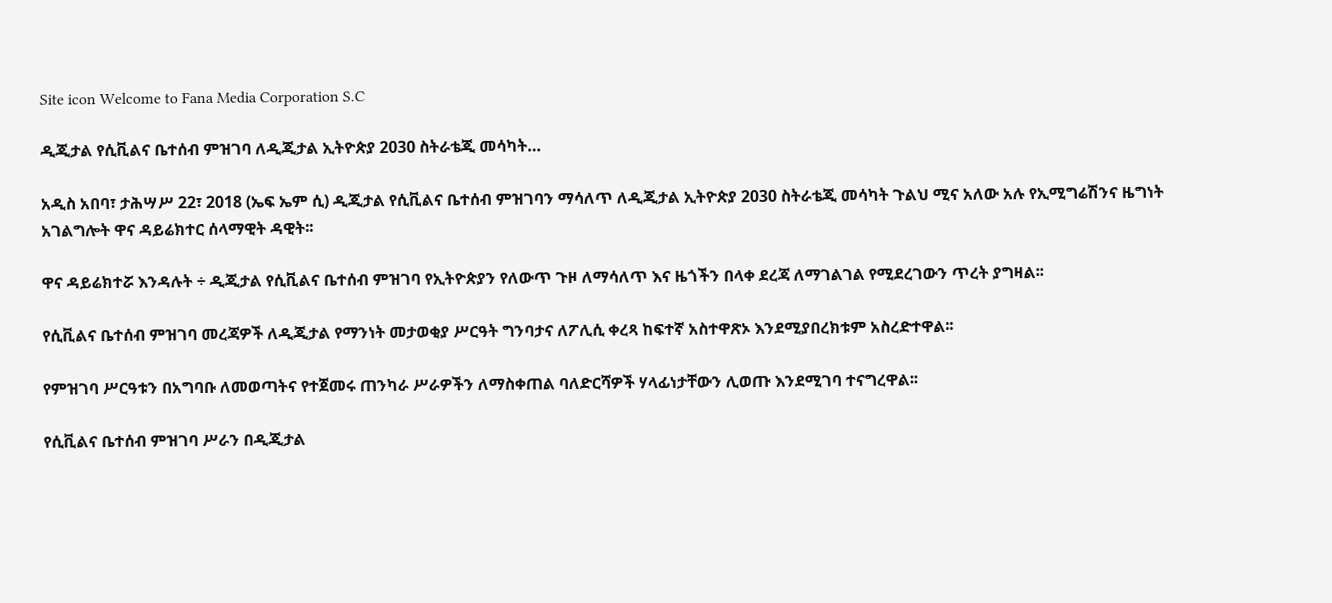Site icon Welcome to Fana Media Corporation S.C

ዲጂታል የሲቪልና ቤተሰብ ምዝገባ ለዲጂታል ኢትዮጵያ 2030 ስትራቴጂ መሳካት…

አዲስ አበባ፣ ታሕሣሥ 22፣ 2018 (ኤፍ ኤም ሲ) ዲጂታል የሲቪልና ቤተሰብ ምዝገባን ማሳለጥ ለዲጂታል ኢትዮጵያ 2030 ስትራቴጂ መሳካት ጉልህ ሚና አለው አሉ የኢሚግሬሽንና ዜግነት አገልግሎት ዋና ዳይሬክተር ሰላማዊት ዳዊት፡፡

ዋና ዳይሬክተሯ እንዳሉት ÷ ዲጂታል የሲቪልና ቤተሰብ ምዝገባ የኢትዮጵያን የለውጥ ጉዞ ለማሳለጥ እና ዜጎችን በላቀ ደረጃ ለማገልገል የሚደረገውን ጥረት ያግዛል፡፡

የሲቪልና ቤተሰብ ምዝገባ መረጃዎች ለዲጂታል የማንነት መታወቂያ ሥርዓት ግንባታና ለፖሊሲ ቀረጻ ከፍተኛ አስተዋጽኦ እንደሚያበረክቱም አስረድተዋል፡፡

የምዝገባ ሥርዓቱን በአግባቡ ለመወጣትና የተጀመሩ ጠንካራ ሥራዎችን ለማስቀጠል ባለድርሻዎች ሃላፊነታቸውን ሊወጡ እንደሚገባ ተናግረዋል፡፡

የሲቪልና ቤተሰብ ምዝገባ ሥራን በዲጂታል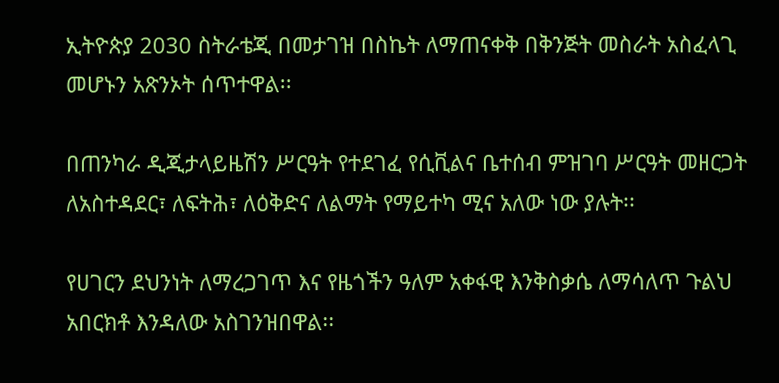ኢትዮጵያ 2030 ስትራቴጂ በመታገዝ በስኬት ለማጠናቀቅ በቅንጅት መስራት አስፈላጊ መሆኑን አጽንኦት ሰጥተዋል፡፡

በጠንካራ ዲጂታላይዜሽን ሥርዓት የተደገፈ የሲቪልና ቤተሰብ ምዝገባ ሥርዓት መዘርጋት ለአስተዳደር፣ ለፍትሕ፣ ለዕቅድና ለልማት የማይተካ ሚና አለው ነው ያሉት፡፡

የሀገርን ደህንነት ለማረጋገጥ እና የዜጎችን ዓለም አቀፋዊ እንቅስቃሴ ለማሳለጥ ጉልህ አበርክቶ እንዳለው አስገንዝበዋል፡፡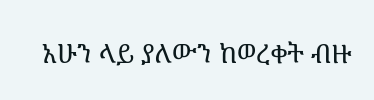አሁን ላይ ያለውን ከወረቀት ብዙ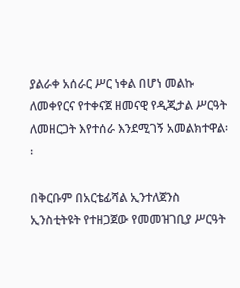ያልራቀ አሰራር ሥር ነቀል በሆነ መልኩ ለመቀየርና የተቀናጀ ዘመናዊ የዲጂታል ሥርዓት ለመዘርጋት እየተሰራ እንደሚገኝ አመልክተዋል፡፡

በቅርቡም በአርቴፊሻል ኢንተለጀንስ ኢንስቲትዩት የተዘጋጀው የመመዝገቢያ ሥርዓት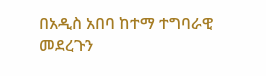በአዲስ አበባ ከተማ ተግባራዊ መደረጉን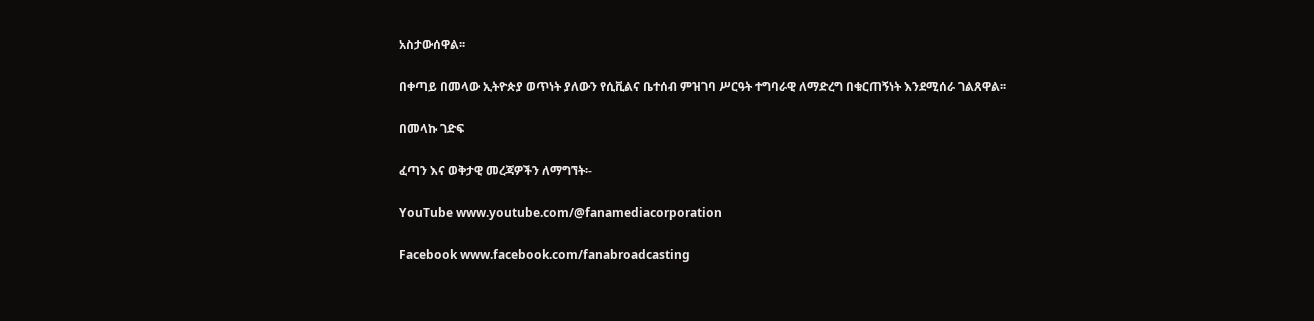አስታውሰዋል፡፡

በቀጣይ በመላው ኢትዮጵያ ወጥነት ያለውን የሲቪልና ቤተሰብ ምዝገባ ሥርዓት ተግባራዊ ለማድረግ በቁርጠኝነት እንደሚሰራ ገልጸዋል፡፡

በመላኩ ገድፍ

ፈጣን እና ወቅታዊ መረጃዎችን ለማግኘት፡-

YouTube www.youtube.com/@fanamediacorporation

Facebook www.facebook.com/fanabroadcasting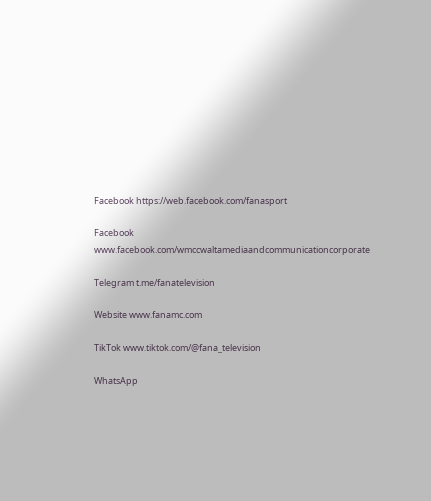Facebook https://web.facebook.com/fanasport

Facebook www.facebook.com/wmccwaltamediaandcommunicationcorporate

Telegram t.me/fanatelevision

Website www.fanamc.com

TikTok www.tiktok.com/@fana_television

WhatsApp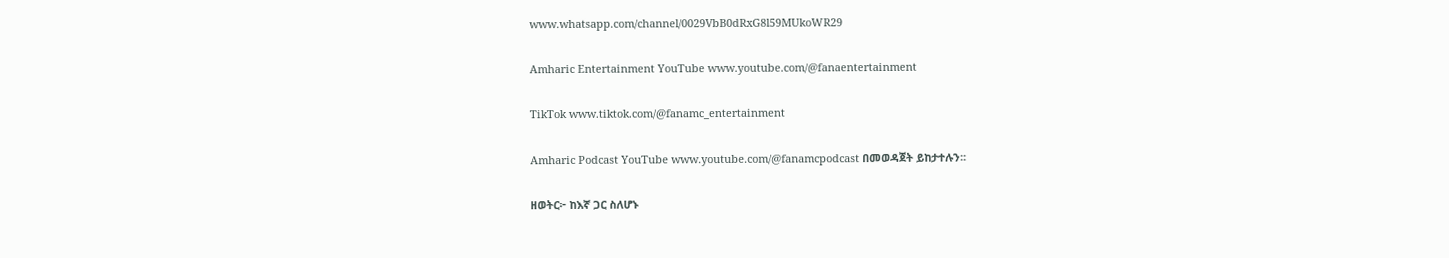www.whatsapp.com/channel/0029VbB0dRxG8l59MUkoWR29

Amharic Entertainment YouTube www.youtube.com/@fanaentertainment

TikTok www.tiktok.com/@fanamc_entertainment

Amharic Podcast YouTube www.youtube.com/@fanamcpodcast በመወዳጀት ይከታተሉን፡፡

ዘወትር፦ ከእኛ ጋር ስለሆኑ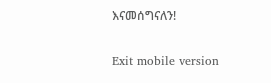እናመሰግናለን!

Exit mobile version